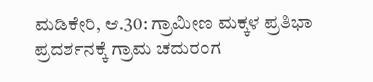ಮಡಿಕೇರಿ, ಆ.30: ಗ್ರಾಮೀಣ ಮಕ್ಕಳ ಪ್ರತಿಭಾ ಪ್ರದರ್ಶನಕ್ಕೆ ಗ್ರಾಮ ಚದುರಂಗ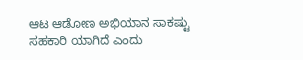ಆಟ ಆಡೋಣ ಅಭಿಯಾನ ಸಾಕಷ್ಟು ಸಹಕಾರಿ ಯಾಗಿದೆ ಎಂದು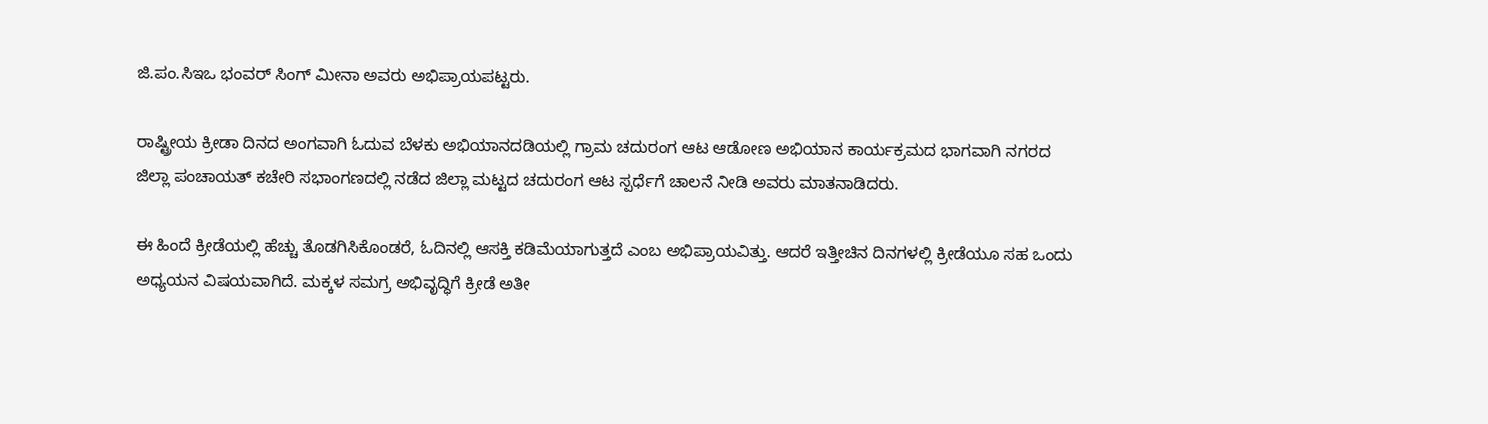ಜಿ.ಪಂ.ಸಿಇಒ ಭಂವರ್ ಸಿಂಗ್ ಮೀನಾ ಅವರು ಅಭಿಪ್ರಾಯಪಟ್ಟರು.

ರಾಷ್ಟ್ರೀಯ ಕ್ರೀಡಾ ದಿನದ ಅಂಗವಾಗಿ ಓದುವ ಬೆಳಕು ಅಭಿಯಾನದಡಿಯಲ್ಲಿ ಗ್ರಾಮ ಚದುರಂಗ ಆಟ ಆಡೋಣ ಅಭಿಯಾನ ಕಾರ್ಯಕ್ರಮದ ಭಾಗವಾಗಿ ನಗರದ ಜಿಲ್ಲಾ ಪಂಚಾಯತ್ ಕಚೇರಿ ಸಭಾಂಗಣದಲ್ಲಿ ನಡೆದ ಜಿಲ್ಲಾ ಮಟ್ಟದ ಚದುರಂಗ ಆಟ ಸ್ಪರ್ಧೆಗೆ ಚಾಲನೆ ನೀಡಿ ಅವರು ಮಾತನಾಡಿದರು.

ಈ ಹಿಂದೆ ಕ್ರೀಡೆಯಲ್ಲಿ ಹೆಚ್ಚು ತೊಡಗಿಸಿಕೊಂಡರೆ, ಓದಿನಲ್ಲಿ ಆಸಕ್ತಿ ಕಡಿಮೆಯಾಗುತ್ತದೆ ಎಂಬ ಅಭಿಪ್ರಾಯವಿತ್ತು. ಆದರೆ ಇತ್ತೀಚಿನ ದಿನಗಳಲ್ಲಿ ಕ್ರೀಡೆಯೂ ಸಹ ಒಂದು ಅಧ್ಯಯನ ವಿಷಯವಾಗಿದೆ. ಮಕ್ಕಳ ಸಮಗ್ರ ಅಭಿವೃದ್ಧಿಗೆ ಕ್ರೀಡೆ ಅತೀ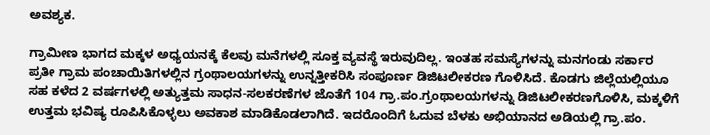ಅವಶ್ಯಕ.

ಗ್ರಾಮೀಣ ಭಾಗದ ಮಕ್ಕಳ ಅಧ್ಯಯನಕ್ಕೆ ಕೆಲವು ಮನೆಗಳಲ್ಲಿ ಸೂಕ್ತ ವ್ಯವಸ್ಥೆ ಇರುವುದಿಲ್ಲ. ಇಂತಹ ಸಮಸ್ಯೆಗಳನ್ನು ಮನಗಂಡು ಸರ್ಕಾರ ಪ್ರತೀ ಗ್ರಾಮ ಪಂಚಾಯಿತಿಗಳಲ್ಲಿನ ಗ್ರಂಥಾಲಯಗಳನ್ನು ಉನ್ನತ್ತೀಕರಿಸಿ ಸಂಪೂರ್ಣ ಡಿಜಿಟಲೀಕರಣ ಗೊಳಿಸಿದೆ. ಕೊಡಗು ಜಿಲ್ಲೆಯಲ್ಲಿಯೂ ಸಹ ಕಳೆದ 2 ವರ್ಷಗಳಲ್ಲಿ ಅತ್ಯುತ್ತಮ ಸಾಧನ-ಸಲಕರಣೆಗಳ ಜೊತೆಗೆ 104 ಗ್ರಾ.ಪಂ.ಗ್ರಂಥಾಲಯಗಳನ್ನು ಡಿಜಿಟಲೀಕರಣಗೊಳಿಸಿ, ಮಕ್ಕಳಿಗೆ ಉತ್ತಮ ಭವಿಷ್ಯ ರೂಪಿಸಿಕೊಳ್ಳಲು ಅವಕಾಶ ಮಾಡಿಕೊಡಲಾಗಿದೆ. ಇದರೊಂದಿಗೆ ಓದುವ ಬೆಳಕು ಅಭಿಯಾನದ ಅಡಿಯಲ್ಲಿ ಗ್ರಾ.ಪಂ.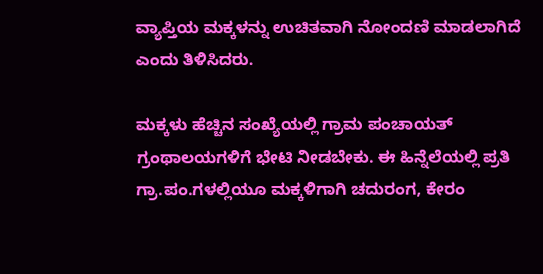ವ್ಯಾಪ್ತಿಯ ಮಕ್ಕಳನ್ನು ಉಚಿತವಾಗಿ ನೋಂದಣಿ ಮಾಡಲಾಗಿದೆ ಎಂದು ತಿಳಿಸಿದರು.

ಮಕ್ಕಳು ಹೆಚ್ಚಿನ ಸಂಖ್ಯೆಯಲ್ಲಿ ಗ್ರಾಮ ಪಂಚಾಯತ್ ಗ್ರಂಥಾಲಯಗಳಿಗೆ ಭೇಟಿ ನೀಡಬೇಕು. ಈ ಹಿನ್ನೆಲೆಯಲ್ಲಿ ಪ್ರತಿ ಗ್ರಾ.ಪಂ.ಗಳಲ್ಲಿಯೂ ಮಕ್ಕಳಿಗಾಗಿ ಚದುರಂಗ, ಕೇರಂ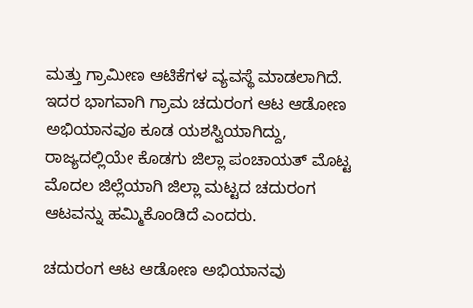ಮತ್ತು ಗ್ರಾಮೀಣ ಆಟಿಕೆಗಳ ವ್ಯವಸ್ಥೆ ಮಾಡಲಾಗಿದೆ. ಇದರ ಭಾಗವಾಗಿ ಗ್ರಾಮ ಚದುರಂಗ ಆಟ ಆಡೋಣ ಅಭಿಯಾನವೂ ಕೂಡ ಯಶಸ್ವಿಯಾಗಿದ್ದು, ರಾಜ್ಯದಲ್ಲಿಯೇ ಕೊಡಗು ಜಿಲ್ಲಾ ಪಂಚಾಯತ್ ಮೊಟ್ಟ ಮೊದಲ ಜಿಲ್ಲೆಯಾಗಿ ಜಿಲ್ಲಾ ಮಟ್ಟದ ಚದುರಂಗ ಆಟವನ್ನು ಹಮ್ಮಿಕೊಂಡಿದೆ ಎಂದರು.

ಚದುರಂಗ ಆಟ ಆಡೋಣ ಅಭಿಯಾನವು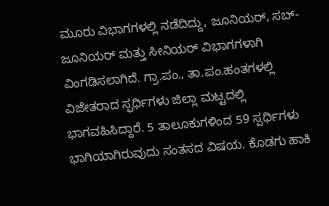ಮೂರು ವಿಭಾಗಗಳಲ್ಲಿ ನಡೆದಿದ್ದು, ಜೂನಿಯರ್, ಸಬ್-ಜೂನಿಯರ್ ಮತ್ತು ಸೀನಿಯರ್ ವಿಭಾಗಗಳಾಗಿ ವಿಂಗಡಿಸಲಾಗಿದೆ. ಗ್ರಾ.ಪಂ., ತಾ.ಪಂ.ಹಂತಗಳಲ್ಲಿ ವಿಜೇತರಾದ ಸ್ಫರ್ಧಿಗಳು ಜಿಲ್ಲಾ ಮಟ್ಟದಲ್ಲಿ ಭಾಗವಹಿಸಿದ್ದಾರೆ. 5 ತಾಲೂಕುಗಳಿಂದ 59 ಸ್ಪರ್ಧಿಗಳು ಭಾಗಿಯಾಗಿರುವುದು ಸಂತಸದ ವಿಷಯ. ಕೊಡಗು ಹಾಕಿ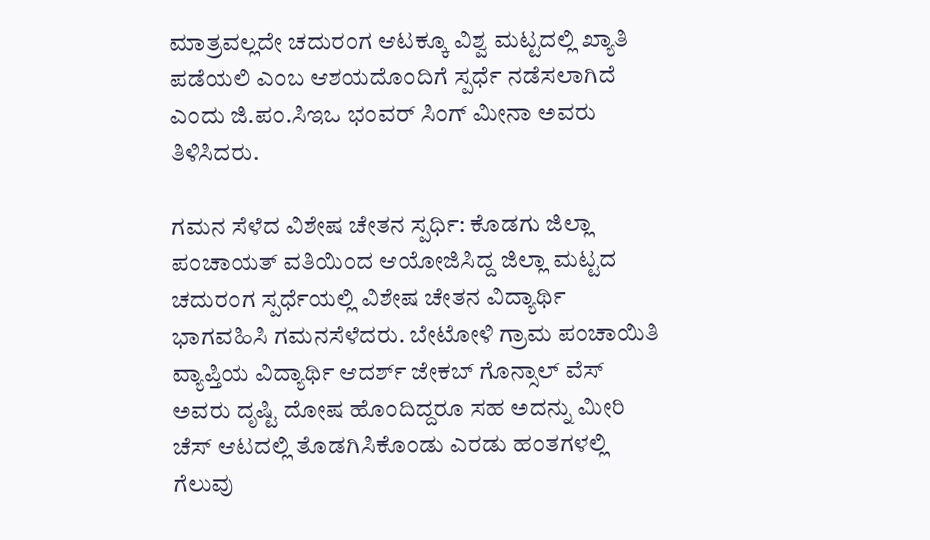ಮಾತ್ರವಲ್ಲದೇ ಚದುರಂಗ ಆಟಕ್ಕೂ ವಿಶ್ವ ಮಟ್ಟದಲ್ಲಿ ಖ್ಯಾತಿ ಪಡೆಯಲಿ ಎಂಬ ಆಶಯದೊಂದಿಗೆ ಸ್ಪರ್ಧೆ ನಡೆಸಲಾಗಿದೆ ಎಂದು ಜಿ.ಪಂ.ಸಿಇಒ ಭಂವರ್ ಸಿಂಗ್ ಮೀನಾ ಅವರು ತಿಳಿಸಿದರು.

ಗಮನ ಸೆಳೆದ ವಿಶೇಷ ಚೇತನ ಸ್ಪರ್ಧಿ: ಕೊಡಗು ಜಿಲ್ಲಾ ಪಂಚಾಯತ್ ವತಿಯಿಂದ ಆಯೋಜಿಸಿದ್ದ ಜಿಲ್ಲಾ ಮಟ್ಟದ ಚದುರಂಗ ಸ್ಪರ್ಧೆಯಲ್ಲಿ ವಿಶೇಷ ಚೇತನ ವಿದ್ಯಾರ್ಥಿ ಭಾಗವಹಿಸಿ ಗಮನಸೆಳೆದರು. ಬೇಟೋಳಿ ಗ್ರಾಮ ಪಂಚಾಯಿತಿ ವ್ಯಾಪ್ತಿಯ ವಿದ್ಯಾರ್ಥಿ ಆದರ್ಶ್ ಜೇಕಬ್ ಗೊನ್ಸಾಲ್ ವೆಸ್ ಅವರು ದೃಷ್ಟಿ ದೋಷ ಹೊಂದಿದ್ದರೂ ಸಹ ಅದನ್ನು ಮೀರಿ ಚೆಸ್ ಆಟದಲ್ಲಿ ತೊಡಗಿಸಿಕೊಂಡು ಎರಡು ಹಂತಗಳಲ್ಲಿ ಗೆಲುವು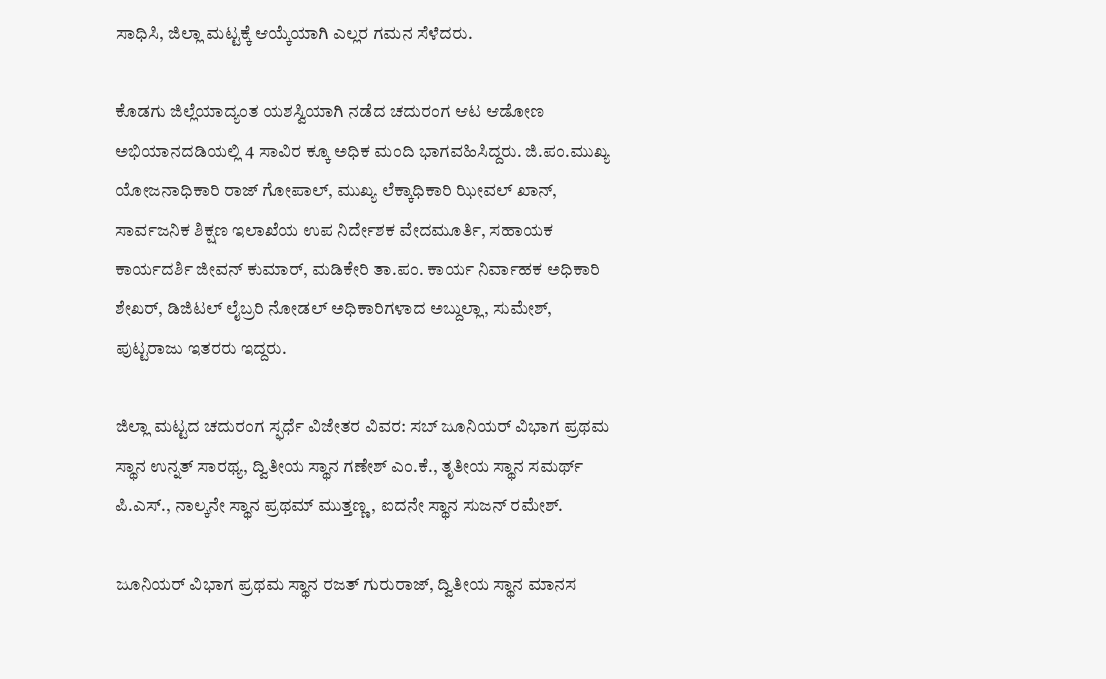ಸಾಧಿಸಿ, ಜಿಲ್ಲಾ ಮಟ್ಟಕ್ಕೆ ಆಯ್ಕೆಯಾಗಿ ಎಲ್ಲರ ಗಮನ ಸೆಳೆದರು.

ಕೊಡಗು ಜಿಲ್ಲೆಯಾದ್ಯಂತ ಯಶಸ್ವಿಯಾಗಿ ನಡೆದ ಚದುರಂಗ ಆಟ ಆಡೋಣ ಅಭಿಯಾನದಡಿಯಲ್ಲಿ 4 ಸಾವಿರ ಕ್ಕೂ ಅಧಿಕ ಮಂದಿ ಭಾಗವಹಿಸಿದ್ದರು. ಜಿ.ಪಂ.ಮುಖ್ಯ ಯೋಜನಾಧಿಕಾರಿ ರಾಜ್ ಗೋಪಾಲ್, ಮುಖ್ಯ ಲೆಕ್ಕಾಧಿಕಾರಿ ಝೀವಲ್ ಖಾನ್, ಸಾರ್ವಜನಿಕ ಶಿಕ್ಷಣ ಇಲಾಖೆಯ ಉಪ ನಿರ್ದೇಶಕ ವೇದಮೂರ್ತಿ, ಸಹಾಯಕ ಕಾರ್ಯದರ್ಶಿ ಜೀವನ್ ಕುಮಾರ್, ಮಡಿಕೇರಿ ತಾ.ಪಂ. ಕಾರ್ಯ ನಿರ್ವಾಹಕ ಅಧಿಕಾರಿ ಶೇಖರ್, ಡಿಜಿಟಲ್ ಲೈಬ್ರರಿ ನೋಡಲ್ ಅಧಿಕಾರಿಗಳಾದ ಅಬ್ದುಲ್ಲಾ, ಸುಮೇಶ್, ಪುಟ್ಟರಾಜು ಇತರರು ಇದ್ದರು.

ಜಿಲ್ಲಾ ಮಟ್ಟದ ಚದುರಂಗ ಸ್ಫರ್ಧೆ ವಿಜೇತರ ವಿವರ: ಸಬ್ ಜೂನಿಯರ್ ವಿಭಾಗ ಪ್ರಥಮ ಸ್ಥಾನ ಉನ್ನತ್ ಸಾರಥ್ಯ, ದ್ವಿತೀಯ ಸ್ಥಾನ ಗಣೇಶ್ ಎಂ.ಕೆ., ತೃತೀಯ ಸ್ಥಾನ ಸಮರ್ಥ್ ಪಿ.ಎಸ್., ನಾಲ್ಕನೇ ಸ್ಥಾನ ಪ್ರಥಮ್ ಮುತ್ತಣ್ಣ, ಐದನೇ ಸ್ಥಾನ ಸುಜನ್ ರಮೇಶ್.

ಜೂನಿಯರ್ ವಿಭಾಗ ಪ್ರಥಮ ಸ್ಥಾನ ರಜತ್ ಗುರುರಾಜ್, ದ್ವಿತೀಯ ಸ್ಥಾನ ಮಾನಸ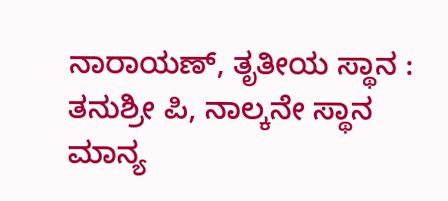ನಾರಾಯಣ್, ತೃತೀಯ ಸ್ಥಾನ : ತನುಶ್ರೀ ಪಿ, ನಾಲ್ಕನೇ ಸ್ಥಾನ ಮಾನ್ಯ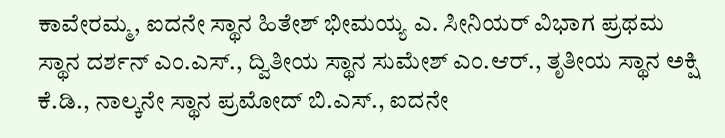ಕಾವೇರಮ್ಮ, ಐದನೇ ಸ್ಥಾನ ಹಿತೇಶ್ ಭೀಮಯ್ಯ ಎ. ಸೀನಿಯರ್ ವಿಭಾಗ ಪ್ರಥಮ ಸ್ಥಾನ ದರ್ಶನ್ ಎಂ.ಎಸ್., ದ್ವಿತೀಯ ಸ್ಥಾನ ಸುಮೇಶ್ ಎಂ.ಆರ್., ತೃತೀಯ ಸ್ಥಾನ ಅಕ್ಷಿ ಕೆ.ಡಿ., ನಾಲ್ಕನೇ ಸ್ಥಾನ ಪ್ರಮೋದ್ ಬಿ.ಎಸ್., ಐದನೇ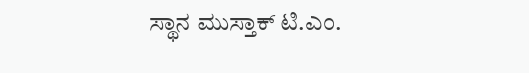ಸ್ಥಾನ ಮುಸ್ತಾಕ್ ಟಿ.ಎಂ.